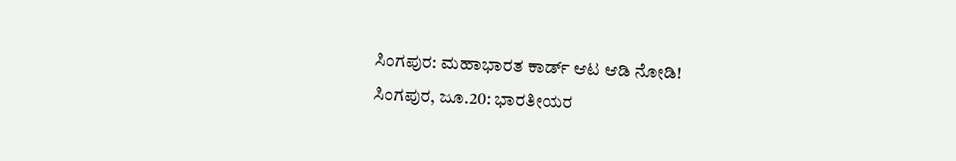ಸಿಂಗಪುರ: ಮಹಾಭಾರತ ಕಾರ್ಡ್ ಆಟ ಆಡಿ ನೋಡಿ!
ಸಿಂಗಪುರ, ಜೂ.20: ಭಾರತೀಯರ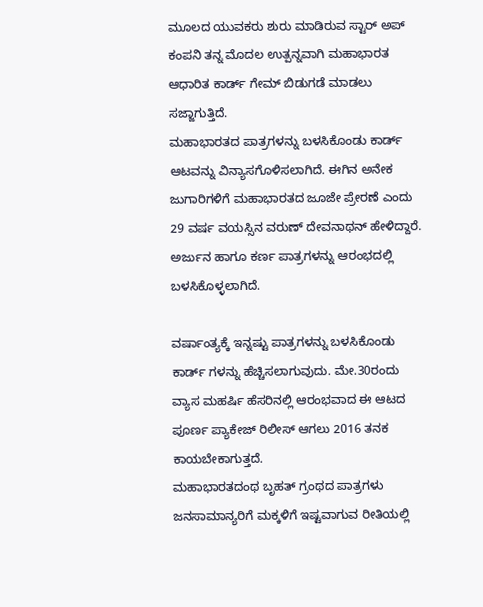ಮೂಲದ ಯುವಕರು ಶುರು ಮಾಡಿರುವ ಸ್ಟಾರ್ ಅಪ್ ಕಂಪನಿ ತನ್ನ ಮೊದಲ ಉತ್ಪನ್ನವಾಗಿ ಮಹಾಭಾರತ ಆಧಾರಿತ ಕಾರ್ಡ್ ಗೇಮ್ ಬಿಡುಗಡೆ ಮಾಡಲು ಸಜ್ಜಾಗುತ್ತಿದೆ.
ಮಹಾಭಾರತದ ಪಾತ್ರಗಳನ್ನು ಬಳಸಿಕೊಂಡು ಕಾರ್ಡ್ ಆಟವನ್ನು ವಿನ್ಯಾಸಗೊಳಿಸಲಾಗಿದೆ. ಈಗಿನ ಅನೇಕ ಜುಗಾರಿಗಳಿಗೆ ಮಹಾಭಾರತದ ಜೂಜೇ ಪ್ರೇರಣೆ ಎಂದು 29 ವರ್ಷ ವಯಸ್ಸಿನ ವರುಣ್ ದೇವನಾಥನ್ ಹೇಳಿದ್ದಾರೆ. ಅರ್ಜುನ ಹಾಗೂ ಕರ್ಣ ಪಾತ್ರಗಳನ್ನು ಆರಂಭದಲ್ಲಿ ಬಳಸಿಕೊಳ್ಳಲಾಗಿದೆ.

ವರ್ಷಾಂತ್ಯಕ್ಕೆ ಇನ್ನಷ್ಟು ಪಾತ್ರಗಳನ್ನು ಬಳಸಿಕೊಂಡು ಕಾರ್ಡ್ ಗಳನ್ನು ಹೆಚ್ಚಿಸಲಾಗುವುದು. ಮೇ.30ರಂದು ವ್ಯಾಸ ಮಹರ್ಷಿ ಹೆಸರಿನಲ್ಲಿ ಆರಂಭವಾದ ಈ ಆಟದ ಪೂರ್ಣ ಪ್ಯಾಕೇಜ್ ರಿಲೀಸ್ ಆಗಲು 2016 ತನಕ ಕಾಯಬೇಕಾಗುತ್ತದೆ.
ಮಹಾಭಾರತದಂಥ ಬೃಹತ್ ಗ್ರಂಥದ ಪಾತ್ರಗಳು ಜನಸಾಮಾನ್ಯರಿಗೆ ಮಕ್ಕಳಿಗೆ ಇಷ್ಟವಾಗುವ ರೀತಿಯಲ್ಲಿ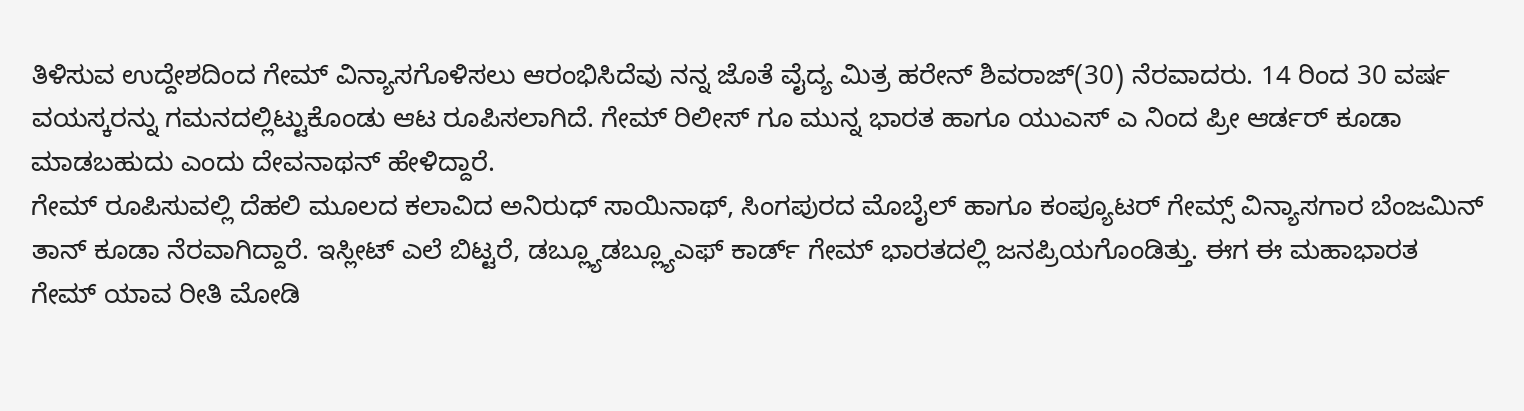ತಿಳಿಸುವ ಉದ್ದೇಶದಿಂದ ಗೇಮ್ ವಿನ್ಯಾಸಗೊಳಿಸಲು ಆರಂಭಿಸಿದೆವು ನನ್ನ ಜೊತೆ ವೈದ್ಯ ಮಿತ್ರ ಹರೇನ್ ಶಿವರಾಜ್(30) ನೆರವಾದರು. 14 ರಿಂದ 30 ವರ್ಷ ವಯಸ್ಕರನ್ನು ಗಮನದಲ್ಲಿಟ್ಟುಕೊಂಡು ಆಟ ರೂಪಿಸಲಾಗಿದೆ. ಗೇಮ್ ರಿಲೀಸ್ ಗೂ ಮುನ್ನ ಭಾರತ ಹಾಗೂ ಯುಎಸ್ ಎ ನಿಂದ ಪ್ರೀ ಆರ್ಡರ್ ಕೂಡಾ ಮಾಡಬಹುದು ಎಂದು ದೇವನಾಥನ್ ಹೇಳಿದ್ದಾರೆ.
ಗೇಮ್ ರೂಪಿಸುವಲ್ಲಿ ದೆಹಲಿ ಮೂಲದ ಕಲಾವಿದ ಅನಿರುಧ್ ಸಾಯಿನಾಥ್, ಸಿಂಗಪುರದ ಮೊಬೈಲ್ ಹಾಗೂ ಕಂಪ್ಯೂಟರ್ ಗೇಮ್ಸ್ ವಿನ್ಯಾಸಗಾರ ಬೆಂಜಮಿನ್ ತಾನ್ ಕೂಡಾ ನೆರವಾಗಿದ್ದಾರೆ. ಇಸ್ಲೀಟ್ ಎಲೆ ಬಿಟ್ಟರೆ, ಡಬ್ಲ್ಯೂಡಬ್ಲ್ಯೂಎಫ್ ಕಾರ್ಡ್ ಗೇಮ್ ಭಾರತದಲ್ಲಿ ಜನಪ್ರಿಯಗೊಂಡಿತ್ತು. ಈಗ ಈ ಮಹಾಭಾರತ ಗೇಮ್ ಯಾವ ರೀತಿ ಮೋಡಿ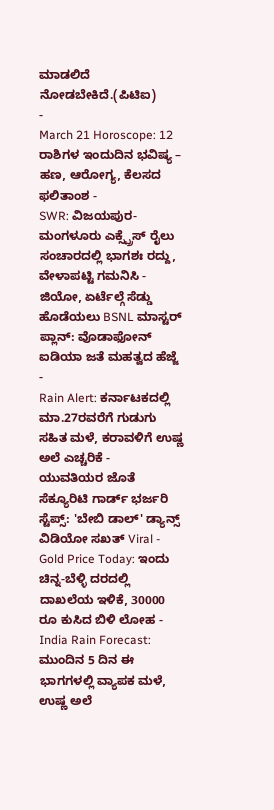ಮಾಡಲಿದೆ ನೋಡಬೇಕಿದೆ.(ಪಿಟಿಐ)
-
March 21 Horoscope: 12 ರಾಶಿಗಳ ಇಂದುದಿನ ಭವಿಷ್ಯ – ಹಣ, ಆರೋಗ್ಯ, ಕೆಲಸದ ಫಲಿತಾಂಶ -
SWR: ವಿಜಯಪುರ-ಮಂಗಳೂರು ಎಕ್ಸ್ಪ್ರೆಸ್ ರೈಲು ಸಂಚಾರದಲ್ಲಿ ಭಾಗಶಃ ರದ್ದು, ವೇಳಾಪಟ್ಟಿ ಗಮನಿಸಿ -
ಜಿಯೋ, ಏರ್ಟೆಲ್ಗೆ ಸೆಡ್ಡು ಹೊಡೆಯಲು BSNL ಮಾಸ್ಟರ್ ಪ್ಲಾನ್: ವೊಡಾಫೋನ್ ಐಡಿಯಾ ಜತೆ ಮಹತ್ವದ ಹೆಜ್ಜೆ -
Rain Alert: ಕರ್ನಾಟಕದಲ್ಲಿ ಮಾ.27ರವರೆಗೆ ಗುಡುಗು ಸಹಿತ ಮಳೆ, ಕರಾವಳಿಗೆ ಉಷ್ಣ ಅಲೆ ಎಚ್ಚರಿಕೆ -
ಯುವತಿಯರ ಜೊತೆ ಸೆಕ್ಯೂರಿಟಿ ಗಾರ್ಡ್ ಭರ್ಜರಿ ಸ್ಟೆಪ್ಸ್: 'ಬೇಬಿ ಡಾಲ್' ಡ್ಯಾನ್ಸ್ ವಿಡಿಯೋ ಸಖತ್ Viral -
Gold Price Today: ಇಂದು ಚಿನ್ನ-ಬೆಳ್ಳಿ ದರದಲ್ಲಿ ದಾಖಲೆಯ ಇಳಿಕೆ, 30000 ರೂ ಕುಸಿದ ಬಿಳಿ ಲೋಹ -
India Rain Forecast: ಮುಂದಿನ 5 ದಿನ ಈ ಭಾಗಗಳಲ್ಲಿ ವ್ಯಾಪಕ ಮಳೆ, ಉಷ್ಣ ಅಲೆ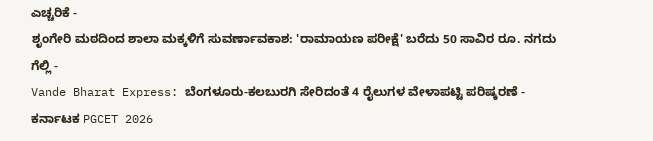ಎಚ್ಚರಿಕೆ -
ಶೃಂಗೇರಿ ಮಠದಿಂದ ಶಾಲಾ ಮಕ್ಕಳಿಗೆ ಸುವರ್ಣಾವಕಾಶ: 'ರಾಮಾಯಣ ಪರೀಕ್ಷೆ' ಬರೆದು 50 ಸಾವಿರ ರೂ. ನಗದು ಗೆಲ್ಲಿ -
Vande Bharat Express: ಬೆಂಗಳೂರು-ಕಲಬುರಗಿ ಸೇರಿದಂತೆ 4 ರೈಲುಗಳ ವೇಳಾಪಟ್ಟಿ ಪರಿಷ್ಕರಣೆ -
ಕರ್ನಾಟಕ PGCET 2026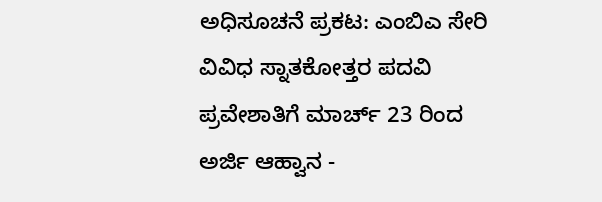ಅಧಿಸೂಚನೆ ಪ್ರಕಟ: ಎಂಬಿಎ ಸೇರಿ ವಿವಿಧ ಸ್ನಾತಕೋತ್ತರ ಪದವಿ ಪ್ರವೇಶಾತಿಗೆ ಮಾರ್ಚ್ 23 ರಿಂದ ಅರ್ಜಿ ಆಹ್ವಾನ -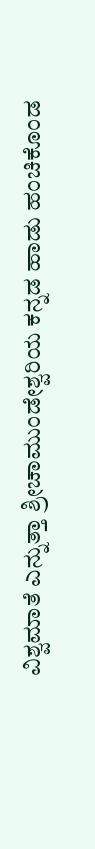ವಿಶ್ವಮಾತೆ ಎನ್ನುತ್ತಾ ಶ್ರೀಚಾಮುಂಡೇಶ್ವರಿಯ ಕನ್ನಡ ಹಾಡು ಹಂಚಿಕೊಂಡ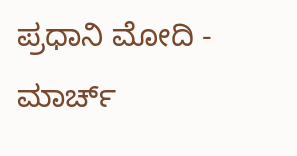ಪ್ರಧಾನಿ ಮೋದಿ -
ಮಾರ್ಚ್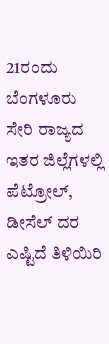21ರಂದು ಬೆಂಗಳೂರು ಸೇರಿ ರಾಜ್ಯದ ಇತರ ಜಿಲ್ಲೆಗಳಲ್ಲಿ ಪೆಟ್ರೋಲ್, ಡೀಸೆಲ್ ದರ ಎಷ್ಟಿದೆ ತಿಳಿಯಿರಿ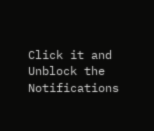Click it and Unblock the Notifications